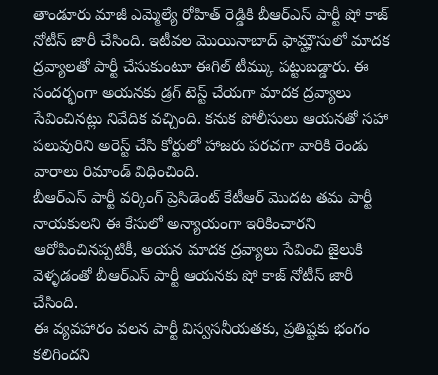తాండూరు మాజీ ఎమ్మెల్యే రోహిత్ రెడ్డికి బీఆర్ఎస్ పార్టీ షో కాజ్ నోటీస్ జారీ చేసింది. ఇటీవల మొయినాబాద్ ఫామ్హౌసులో మాదక ద్రవ్యాలతో పార్టీ చేసుకుంటూ ఈగిల్ టీమ్కు పట్టుబడ్డారు. ఈ సందర్భంగా అయనకు డ్రగ్ టెస్ట్ చేయగా మాదక ద్రవ్యాలు సేవించినట్లు నివేదిక వచ్చింది. కనుక పోలీసులు ఆయనతో సహా పలువురిని అరెస్ట్ చేసి కోర్టులో హాజరు పరచగా వారికి రెండు వారాలు రిమాండ్ విధించింది.
బీఆర్ఎస్ పార్టీ వర్కింగ్ ప్రెసిడెంట్ కేటీఆర్ మొదట తమ పార్టీ నాయకులని ఈ కేసులో అన్యాయంగా ఇరికించారని ఆరోపించినప్పటికీ, అయన మాదక ద్రవ్యాలు సేవించి జైలుకి వెళ్ళడంతో బీఆర్ఎస్ పార్టీ ఆయనకు షో కాజ్ నోటీస్ జారీ చేసింది.
ఈ వ్యవహారం వలన పార్టీ విస్వసనీయతకు, ప్రతిష్టకు భంగం కలిగిందని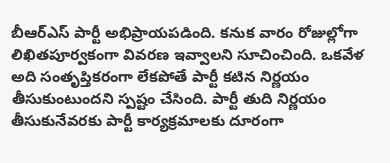బీఆర్ఎస్ పార్టీ అభిప్రాయపడింది. కనుక వారం రోజుల్లోగా లిఖితపూర్వకంగా వివరణ ఇవ్వాలని సూచించింది. ఒకవేళ అది సంతృప్తికరంగా లేకపోతే పార్టీ కటిన నిర్ణయం తీసుకుంటుందని స్పష్టం చేసింది. పార్టీ తుది నిర్ణయం తీసుకునేవరకు పార్టీ కార్యక్రమాలకు దూరంగా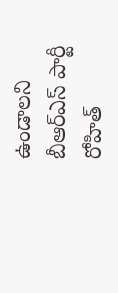ఉండాలని బీఆర్ఎస్ పార్టీ రోహిత్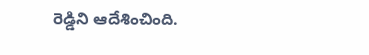రెడ్డిని ఆదేశించింది.